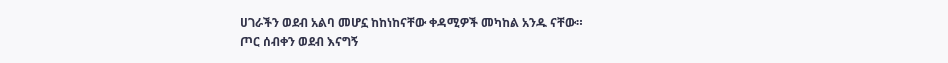ሀገራችን ወደብ አልባ መሆኗ ከከነከናቸው ቀዳሚዎች መካከል አንዱ ናቸው።
ጦር ሰብቀን ወደብ እናግኝ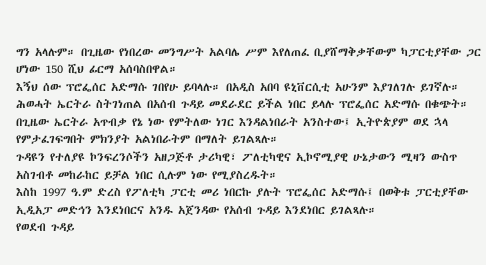ግን አላሉም። በጊዜው የነበረው መንግሥት አልባሌ ሥም እየለጠፈ ቢያሸማቅቃቸውም ካፓርቲያቸው ጋር ሆነው 150 ሺህ ፊርማ አሰባስበዋል።
እኝህ ሰው ፕሮፌሰር አድማሱ ገበየሁ ይባላሉ። በአዲስ አበባ ዩኒቨርሲቲ አሁንም እያገለገሉ ይገኛሉ።
ሕወሓት ኤርትራ ስትገነጠል በአሰብ ጉዳይ መደራደር ይችል ነበር ይላሉ ፕሮፌሰር አድማሱ በቁጭት።
በጊዜው ኤርትራ አጥብቃ የኔ ነው የምትለው ነገር እንዳልነበራት አንስተው፤ ኢትዮጵያም ወደ ኋላ የምታፈገፍግበት ምክንያት አልነበራትም በማለት ይገልጻሉ።
ጉዳዩን የተለያዩ ኮንፍረንሶችን አዘጋጅቶ ታሪካዊ፣ ፖለቲካዊና ኢኮኖሚያዊ ሁኔታውን ሚዛን ውስጥ አስገብቶ መከራከር ይቻል ነበር ሲሉም ነው የሚያስረዱት።
እስከ 1997 ዓ.ም ድረስ የፖለቲካ ፓርቲ መሪ ነበርኩ ያሉት ፕሮፌሰር አድማሱ፤ በወቅቱ ፓርቲያቸው ኢዲአፓ መድኅን እንደነበርና አንዱ አጀንዳው የአሰብ ጉዳይ እንደነበር ይገልጻሉ።
የወደብ ጉዳይ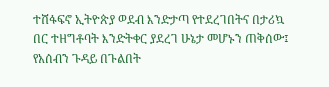ተሸፋፍኖ ኢትዮጵያ ወደብ እንድታጣ የተደረገበትና በታሪኳ በር ተዘግቶባት እንድትቀር ያደረገ ሁኔታ መሆኑን ጠቅሰው፤ የአሰብን ጉዳይ በጉልበት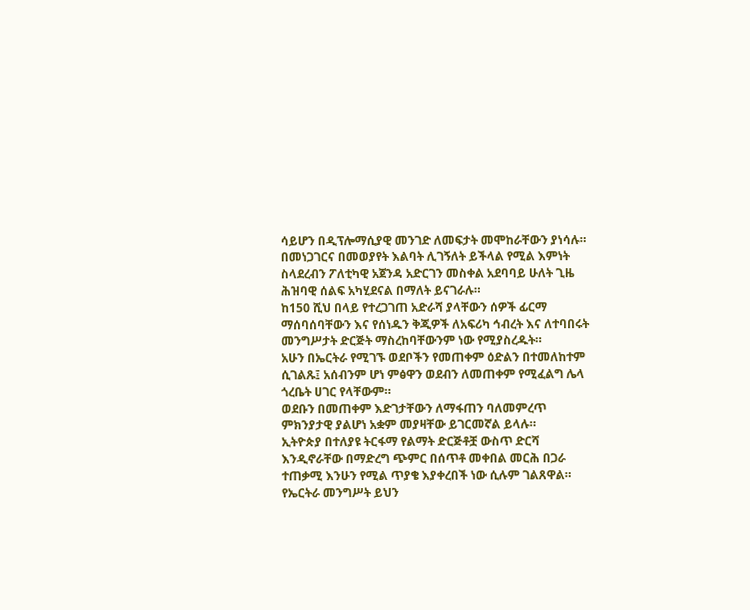ሳይሆን በዲፕሎማሲያዊ መንገድ ለመፍታት መሞከራቸውን ያነሳሉ።
በመነጋገርና በመወያየት እልባት ሊገኝለት ይችላል የሚል እምነት ስላደረብን ፖለቲካዊ አጀንዳ አድርገን መስቀል አደባባይ ሁለት ጊዜ ሕዝባዊ ሰልፍ አካሂደናል በማለት ይናገራሉ።
ከ150 ሺህ በላይ የተረጋገጠ አድራሻ ያላቸውን ሰዎች ፊርማ ማሰባሰባቸውን እና የሰነዱን ቅጂዎች ለአፍሪካ ኅብረት እና ለተባበሩት መንግሥታት ድርጅት ማስረከባቸውንም ነው የሚያስረዱት።
አሁን በኤርትራ የሚገኙ ወደቦችን የመጠቀም ዕድልን በተመለከተም ሲገልጹ፤ አሰብንም ሆነ ምፅዋን ወደብን ለመጠቀም የሚፈልግ ሌላ ጎረቤት ሀገር የላቸውም።
ወደቡን በመጠቀም እድገታቸውን ለማፋጠን ባለመምረጥ ምክንያታዊ ያልሆነ አቋም መያዛቸው ይገርመኛል ይላሉ።
ኢትዮጵያ በተለያዩ ትርፋማ የልማት ድርጅቶቿ ውስጥ ድርሻ እንዲኖራቸው በማድረግ ጭምር በሰጥቶ መቀበል መርሕ በጋራ ተጠቃሚ እንሁን የሚል ጥያቄ እያቀረበች ነው ሲሉም ገልጸዋል።
የኤርትራ መንግሥት ይህን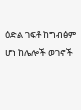ዕድል ገፍቶ ከግብፅም ሆነ ከሌሎች ወገኖች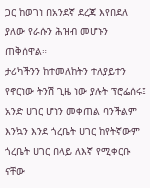ጋር ከወገነ በአንደኛ ደረጃ እየበደለ ያለው የራሱን ሕዝብ መሆኑን ጠቅሰዋል።
ታሪካችንን ከተመለከትን ተለያይተን የኖርነው ትንሽ ጊዜ ነው ያሉት ፕሮፌሰሩ፤ አንድ ሀገር ሆነን መቀጠል ባንችልም እንኳን እንደ ጎረቤት ሀገር ከየትኛውም ጎረቤት ሀገር በላይ ለእኛ የሚቀርቡ ናቸው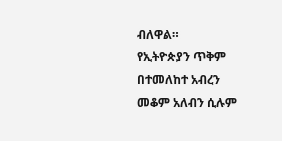ብለዋል።
የኢትዮጵያን ጥቅም በተመለከተ አብረን መቆም አለብን ሲሉም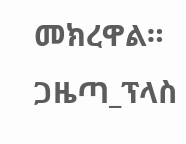መክረዋል።
ጋዜጣ_ፕላስ